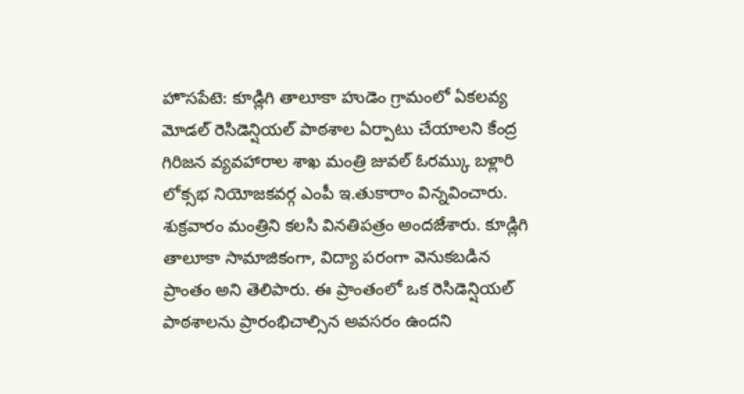హొసపేటె: కూడ్లిగి తాలూకా హుడెం గ్రామంలో ఏకలవ్య మోడల్ రెసిడెన్షియల్ పాఠశాల ఏర్పాటు చేయాలని కేంద్ర గిరిజన వ్యవహారాల శాఖ మంత్రి జువల్ ఓరమ్కు బళ్లారి లోక్సభ నియోజకవర్గ ఎంపీ ఇ.తుకారాం విన్నవించారు. శుక్రవారం మంత్రిని కలసి వినతిపత్రం అందజేశారు. కూడ్లిగి తాలూకా సామాజికంగా, విద్యా పరంగా వెనుకబడిన ప్రాంతం అని తెలిపారు. ఈ ప్రాంతంలో ఒక రెసిడెన్షియల్ పాఠశాలను ప్రారంభిచాల్సిన అవసరం ఉందని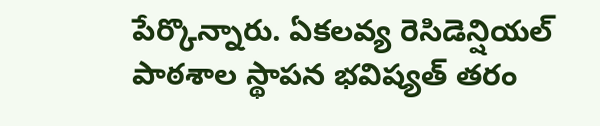పేర్కొన్నారు. ఏకలవ్య రెసిడెన్షియల్ పాఠశాల స్థాపన భవిష్యత్ తరం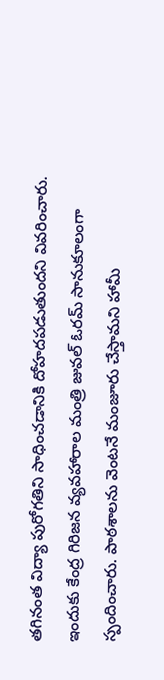తగినంత విద్యా పురోగతిని సాధించడానికి దోహదపడుతుందని వివరించారు. ఇందుకు కేంద్ర గిరిజన వ్యవహారాల మంత్రి జువల్ ఓరమ్ సానుకూలంగా స్పందించారు. పాఠశాలను వెంటనే మంజూరు చేస్తామని హామీ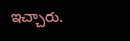ఇచ్చారు.